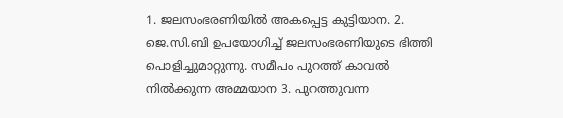1. ജലസംഭരണിയിൽ അകപ്പെട്ട കുട്ടിയാന. 2. ജെ.സി.ബി ഉപയോഗിച്ച് ജലസംഭരണിയുടെ ഭിത്തി പൊളിച്ചുമാറ്റുന്നു. സമീപം പുറത്ത് കാവൽ നിൽക്കുന്ന അമ്മയാന 3. പുറത്തുവന്ന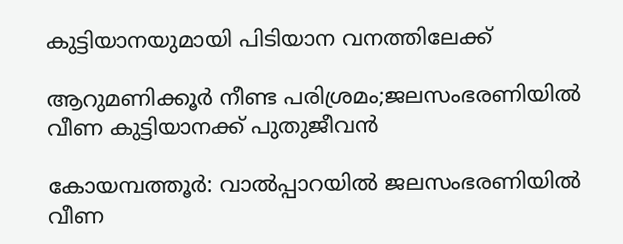കുട്ടിയാനയുമായി പിടിയാന വനത്തിലേക്ക്

ആറുമണിക്കൂർ നീണ്ട പരിശ്രമം;ജലസംഭരണിയിൽ വീണ കുട്ടിയാനക്ക് പുതുജീവൻ

കോയമ്പത്തൂർ: വാൽപ്പാറയിൽ ജലസംഭരണിയിൽ വീണ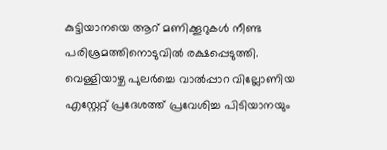കുട്ടിയാനയെ ആറ് മണിക്കൂറുകൾ നീണ്ട പരിശ്രമത്തിനൊടുവിൽ രക്ഷപ്പെടുത്തി. വെള്ളിയാഴ്ച പുലർച്ചെ വാൽപ്പാറ വില്ലോണിയ എസ്റ്റേറ്റ് പ്രദേശത്ത് പ്രവേശിച്ച പിടിയാനയും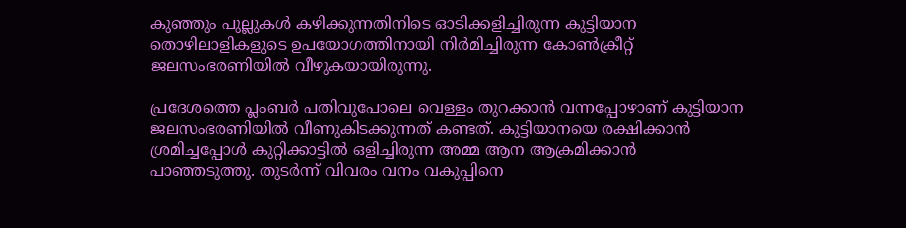കുഞ്ഞും പുല്ലുകൾ കഴിക്കുന്നതിനിടെ ഓടിക്കളിച്ചിരുന്ന കുട്ടിയാന തൊഴിലാളികളുടെ ഉപയോഗത്തിനായി നിർമിച്ചിരുന്ന കോൺക്രീറ്റ് ജലസംഭരണിയിൽ വീഴുകയായിരുന്നു.

പ്രദേശത്തെ പ്ലംബർ പതിവുപോലെ വെള്ളം തുറക്കാൻ വന്നപ്പോഴാണ്‌ കുട്ടിയാന ജലസംഭരണിയിൽ വീണുകിടക്കുന്നത് കണ്ടത്. കുട്ടിയാനയെ രക്ഷിക്കാൻ ശ്രമിച്ചപ്പോൾ കുറ്റിക്കാട്ടിൽ ഒളിച്ചിരുന്ന അമ്മ ആന ആക്രമിക്കാൻ പാഞ്ഞടുത്തു. തുടർന്ന് വിവരം വനം വകുപ്പിനെ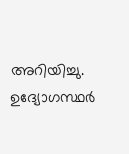അറിയിച്ചു. ഉദ്യോഗസ്ഥർ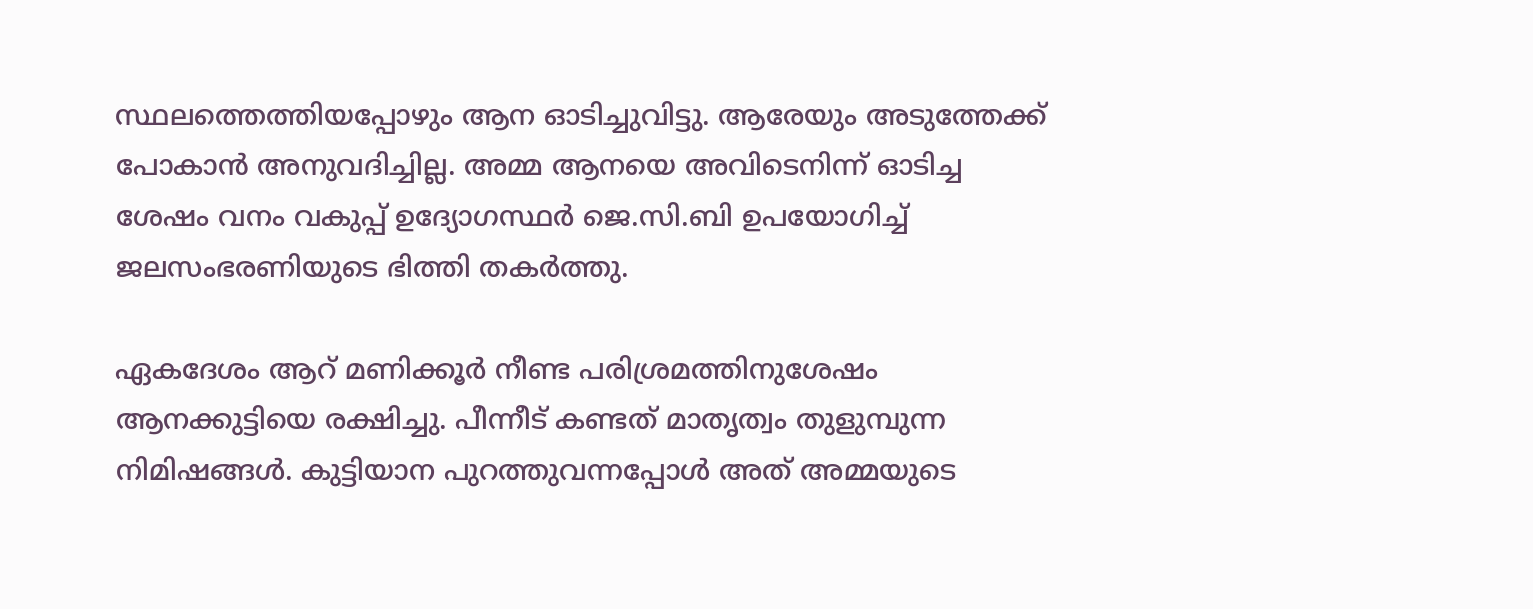സ്ഥലത്തെത്തിയപ്പോഴും ആന ഓടിച്ചുവിട്ടു. ആരേയും അടുത്തേക്ക് പോകാൻ അനുവദിച്ചില്ല. അമ്മ ആനയെ അവിടെനിന്ന് ഓടിച്ച ശേഷം വനം വകുപ്പ് ഉദ്യോഗസ്ഥർ ജെ.സി.ബി ഉപയോഗിച്ച് ജലസംഭരണിയുടെ ഭിത്തി തകർത്തു.

ഏകദേശം ആറ് മണിക്കൂർ നീണ്ട പരിശ്രമത്തിനുശേഷം ആനക്കുട്ടിയെ രക്ഷിച്ചു. പീന്നീട് കണ്ടത് മാതൃത്വം തുളുമ്പുന്ന നിമിഷങ്ങൾ. കുട്ടിയാന പുറത്തുവന്നപ്പോൾ അത് അമ്മയുടെ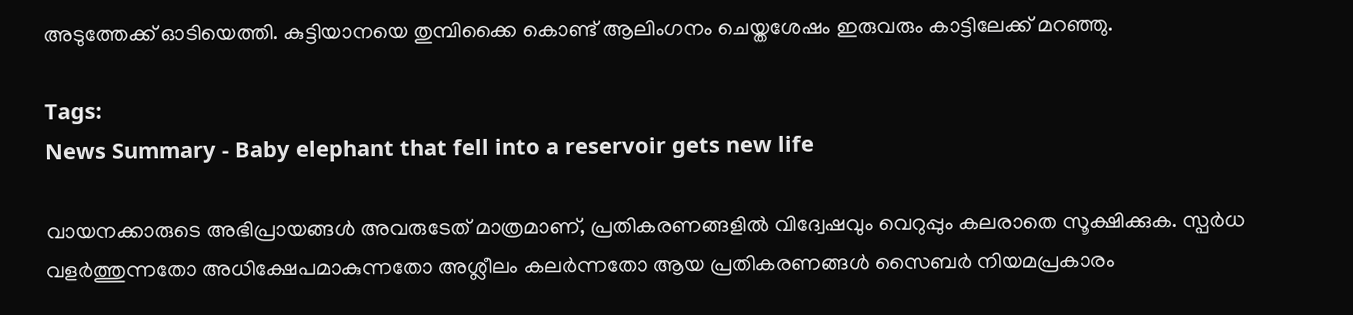അടുത്തേക്ക് ഓടിയെത്തി. കുട്ടിയാനയെ തുമ്പിക്കൈ കൊണ്ട് ആലിംഗനം ചെയ്തശേഷം ഇരുവരും കാട്ടിലേക്ക് മറഞ്ഞു.

Tags:
News Summary - Baby elephant that fell into a reservoir gets new life

വായനക്കാരുടെ അഭിപ്രായങ്ങള്‍ അവരുടേത് മാത്രമാണ്, പ്രതികരണങ്ങളിൽ വിദ്വേഷവും വെറുപ്പും കലരാതെ സൂക്ഷിക്കുക. സ്പർധ വളർത്തുന്നതോ അധിക്ഷേപമാകുന്നതോ അശ്ലീലം കലർന്നതോ ആയ പ്രതികരണങ്ങൾ സൈബർ നിയമപ്രകാരം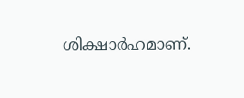ശിക്ഷാർഹമാണ്.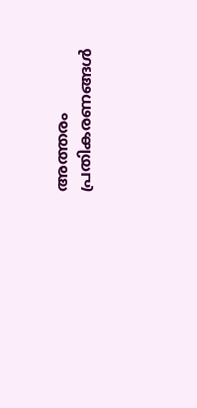അത്തരം പ്രതികരണങ്ങൾ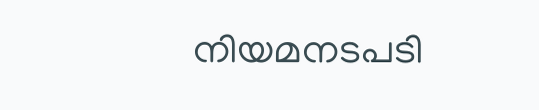നിയമനടപടി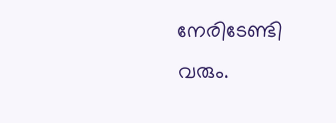നേരിടേണ്ടി വരും.